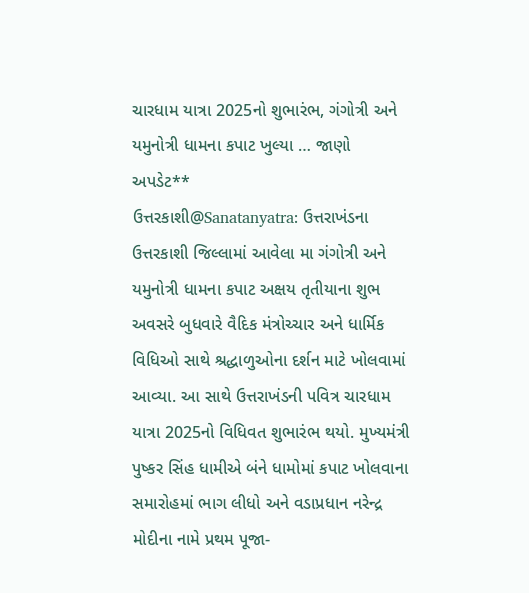ચારધામ યાત્રા 2025નો શુભારંભ, ગંગોત્રી અને યમુનોત્રી ધામના કપાટ ખુલ્યા … જાણો અપડેટ**
ઉત્તરકાશી@Sanatanyatra: ઉત્તરાખંડના ઉત્તરકાશી જિલ્લામાં આવેલા મા ગંગોત્રી અને યમુનોત્રી ધામના કપાટ અક્ષય તૃતીયાના શુભ અવસરે બુધવારે વૈદિક મંત્રોચ્ચાર અને ધાર્મિક વિધિઓ સાથે શ્રદ્ધાળુઓના દર્શન માટે ખોલવામાં આવ્યા. આ સાથે ઉત્તરાખંડની પવિત્ર ચારધામ યાત્રા 2025નો વિધિવત શુભારંભ થયો. મુખ્યમંત્રી પુષ્કર સિંહ ધામીએ બંને ધામોમાં કપાટ ખોલવાના સમારોહમાં ભાગ લીધો અને વડાપ્રધાન નરેન્દ્ર મોદીના નામે પ્રથમ પૂજા-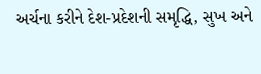અર્ચના કરીને દેશ-પ્રદેશની સમૃદ્ધિ, સુખ અને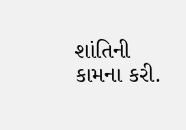શાંતિની કામના કરી.